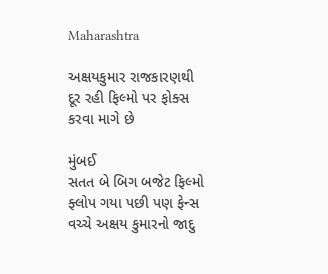Maharashtra

અક્ષયકુમાર રાજકારણથી દૂર રહી ફિલ્મો પર ફોક્સ કરવા માગે છે

મુંબઈ
સતત બે બિગ બજેટ ફિલ્મો ફ્લોપ ગયા પછી પણ ફેન્સ વચ્ચે અક્ષય કુમારનો જાદુ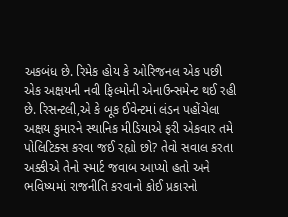અકબંધ છે. રિમેક હોય કે ઓરિજનલ એક પછી એક અક્ષયની નવી ફિલ્મોની એનાઉન્સમેન્ટ થઈ રહી છે. રિસન્ટલી,એ કે બૂક ઈવેન્ટમાં લંડન પહોંચેલા અક્ષય કુમારને સ્થાનિક મીડિયાએ ફરી એકવાર તમે પોલિટિક્સ કરવા જઈ રહ્યો છો? તેવો સવાલ કરતા અક્કીએ તેનો સ્માર્ટ જવાબ આપ્યો હતો અને ભવિષ્યમાં રાજનીતિ કરવાનો કોઈ પ્રકારનો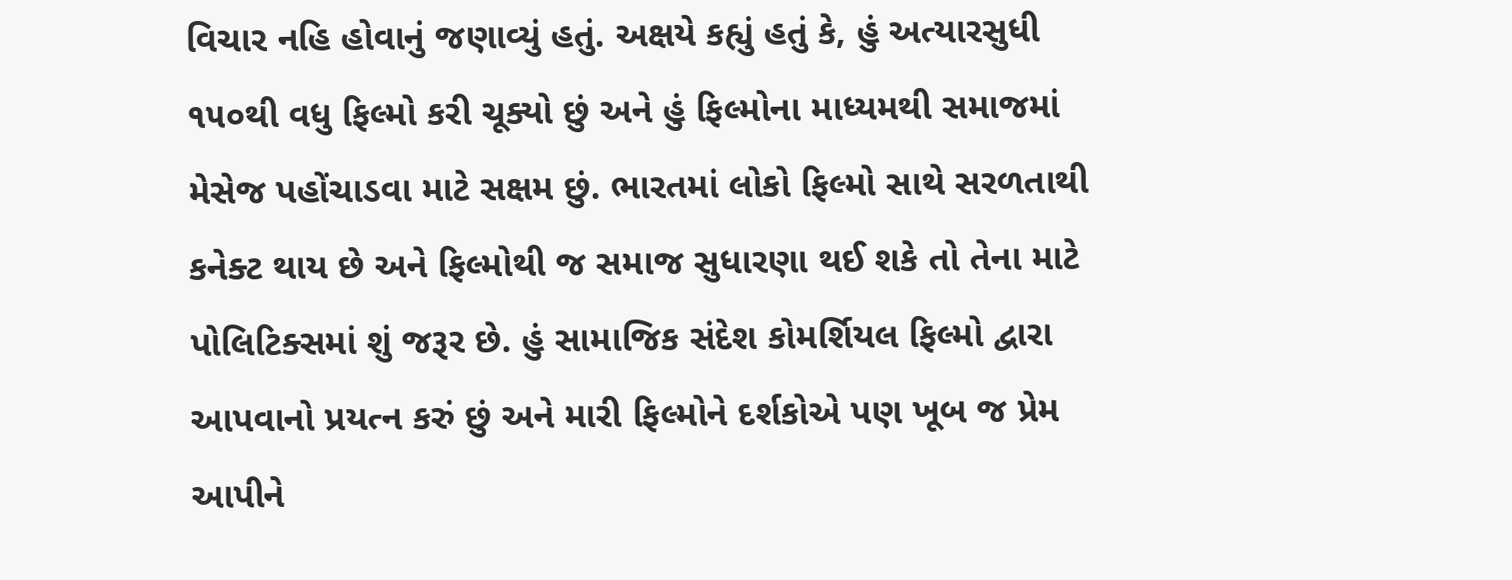વિચાર નહિ હોવાનું જણાવ્યું હતું. અક્ષયે કહ્યું હતું કે, હું અત્યારસુધી ૧૫૦થી વધુ ફિલ્મો કરી ચૂક્યો છું અને હું ફિલ્મોના માધ્યમથી સમાજમાં મેસેજ પહોંચાડવા માટે સક્ષમ છું. ભારતમાં લોકો ફિલ્મો સાથે સરળતાથી કનેક્ટ થાય છે અને ફિલ્મોથી જ સમાજ સુધારણા થઈ શકે તો તેના માટે પોલિટિક્સમાં શું જરૂર છે. હું સામાજિક સંદેશ કોમર્શિયલ ફિલ્મો દ્વારા આપવાનો પ્રયત્ન કરું છું અને મારી ફિલ્મોને દર્શકોએ પણ ખૂબ જ પ્રેમ આપીને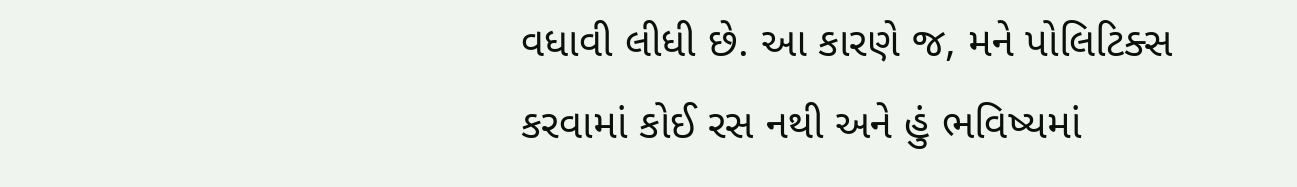વધાવી લીધી છે. આ કારણે જ, મને પોલિટિક્સ કરવામાં કોઈ રસ નથી અને હું ભવિષ્યમાં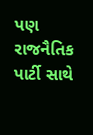પણ રાજનૈતિક પાર્ટી સાથે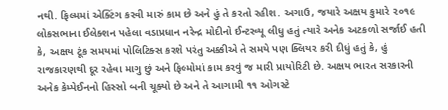નથી. ફિલ્મમાં એક્ટિંગ કરવી મારું કામ છે અને હું તે કરતો રહીશ. અગાઉ, જયારે અક્ષય કુમારે ૨૦૧૯ લોકસભાના ઈલેક્શન પહેલા વડાપ્રધાન નરેન્દ્ર મોદીનો ઈન્ટરવ્યૂ લીધુ હતું ત્યારે અનેક અટકળો સર્જાઈ હતી કે, અક્ષય ટૂંક સમયમાં પોલિટિક્સ કરશે પરંતુ અક્કીએ તે સમયે પણ ક્લિયર કરી દીધું હતું કે, હું રાજકારણથી દૂર રહેવા માગુ છું અને ફિલ્મોમાં કામ કરવું જ મારી પ્રાયોરિટી છે. અક્ષય ભારત સરકારની અનેક કેમ્પેઈનનો હિસ્સો બની ચૂક્યો છે અને તે આગામી ૧૧ ઓગસ્ટે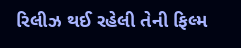રિલીઝ થઈ રહેલી તેની ફિલ્મ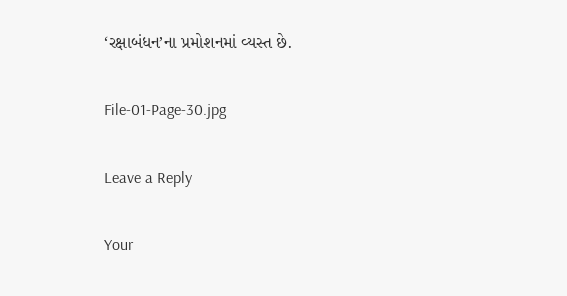‘રક્ષાબંધન’ના પ્રમોશનમાં વ્યસ્ત છે.

File-01-Page-30.jpg

Leave a Reply

Your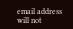email address will not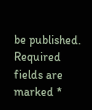be published. Required fields are marked *